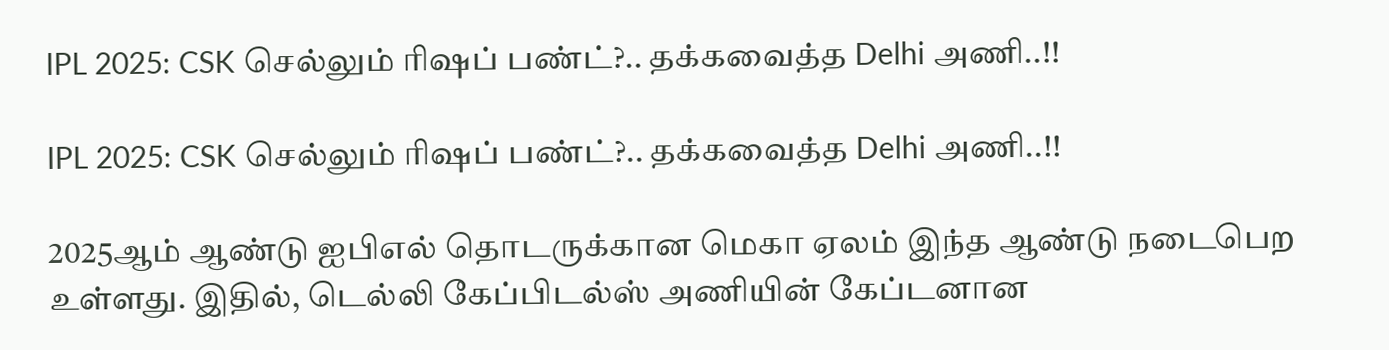IPL 2025: CSK செல்லும் ரிஷப் பண்ட்?.. தக்கவைத்த Delhi அணி..!!

IPL 2025: CSK செல்லும் ரிஷப் பண்ட்?.. தக்கவைத்த Delhi அணி..!!

2025ஆம் ஆண்டு ஐபிஎல் தொடருக்கான மெகா ஏலம் இந்த ஆண்டு நடைபெற உள்ளது. இதில், டெல்லி கேப்பிடல்ஸ் அணியின் கேப்டனான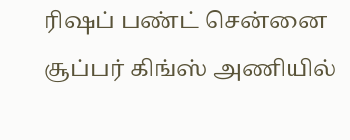ரிஷப் பண்ட் சென்னை சூப்பர் கிங்ஸ் அணியில்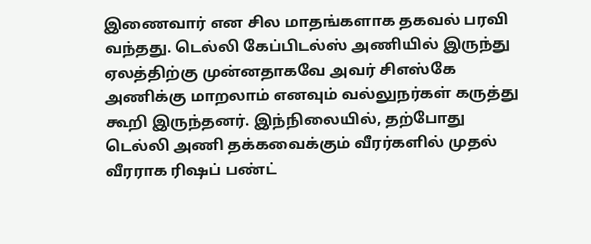இணைவார் என சில மாதங்களாக தகவல் பரவி வந்தது. டெல்லி கேப்பிடல்ஸ் அணியில் இருந்து ஏலத்திற்கு முன்னதாகவே அவர் சிஎஸ்கே அணிக்கு மாறலாம் எனவும் வல்லுநர்கள் கருத்து கூறி இருந்தனர். இந்நிலையில், தற்போது டெல்லி அணி தக்கவைக்கும் வீரர்களில் முதல் வீரராக ரிஷப் பண்ட்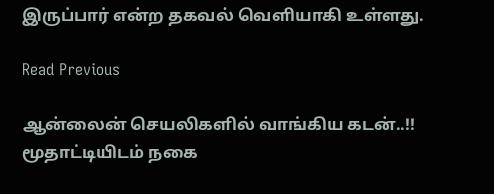இருப்பார் என்ற தகவல் வெளியாகி உள்ளது.

Read Previous

ஆன்லைன் செயலிகளில் வாங்கிய கடன்..!! மூதாட்டியிடம் நகை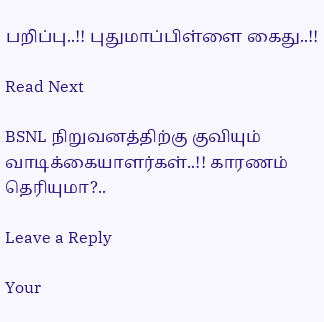பறிப்பு..!! புதுமாப்பிள்ளை கைது..!!

Read Next

BSNL நிறுவனத்திற்கு குவியும் வாடிக்கையாளர்கள்..!! காரணம் தெரியுமா?..

Leave a Reply

Your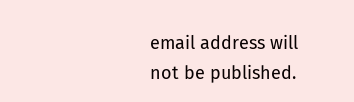email address will not be published.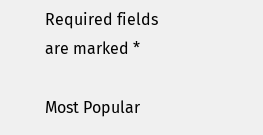Required fields are marked *

Most Popular